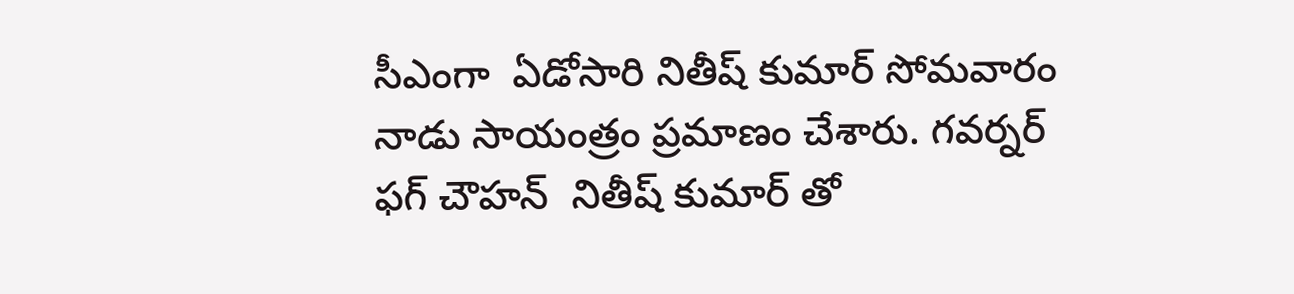సీఎంగా  ఏడోసారి నితీష్ కుమార్ సోమవారం నాడు సాయంత్రం ప్రమాణం చేశారు. గవర్నర్ ఫగ్ చౌహన్  నితీష్ కుమార్ తో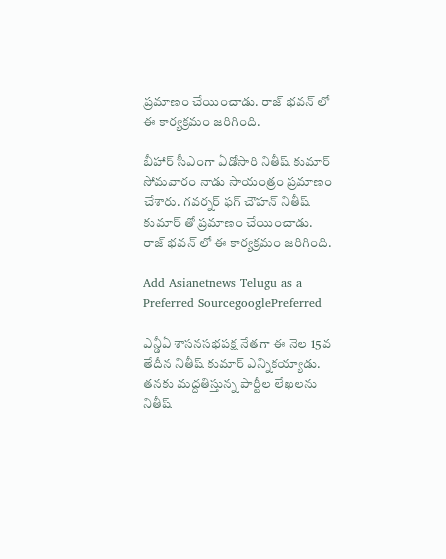ప్రమాణం చేయించాడు. రాజ్ భవన్ లో ఈ కార్యక్రమం జరిగింది.

బీహార్ సీఎంగా ఏడోసారి నితీష్ కుమార్ సోమవారం నాడు సాయంత్రం ప్రమాణం చేశారు. గవర్నర్ ఫగ్ చౌహన్ నితీష్ కుమార్ తో ప్రమాణం చేయించాడు. రాజ్ భవన్ లో ఈ కార్యక్రమం జరిగింది.

Add Asianetnews Telugu as a Preferred SourcegooglePreferred

ఎన్డీఏ శాసనసభపక్ష నేతగా ఈ నెల 15వ తేదీన నితీష్ కుమార్ ఎన్నికయ్యాడు. తనకు మద్దతిస్తున్న పార్టీల లేఖలను నితీష్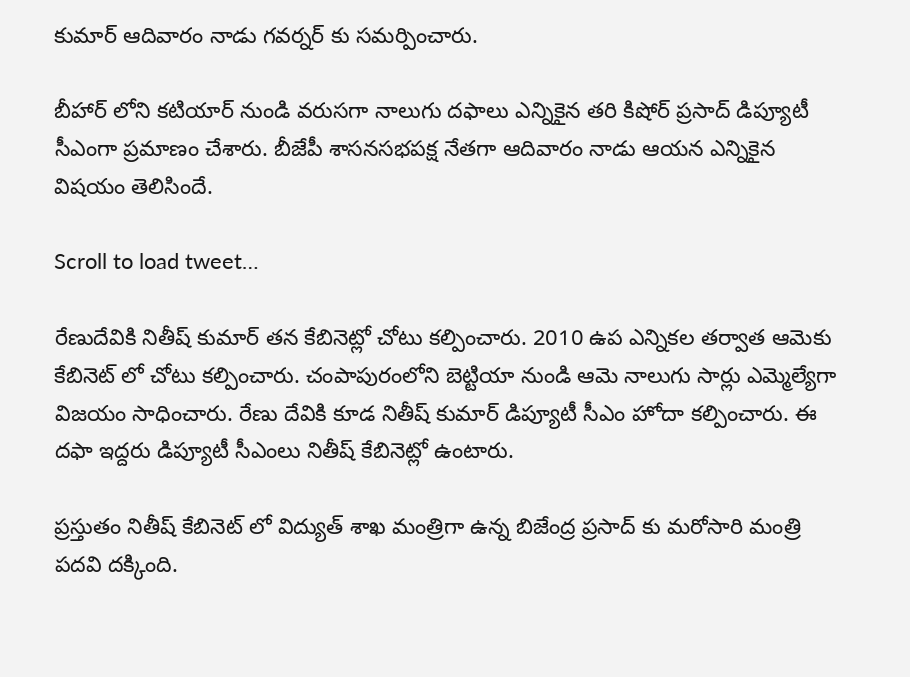కుమార్ ఆదివారం నాడు గవర్నర్ కు సమర్పించారు.

బీహార్ లోని కటియార్ నుండి వరుసగా నాలుగు దఫాలు ఎన్నికైన తరి కిషోర్ ప్రసాద్ డిప్యూటీ సీఎంగా ప్రమాణం చేశారు. బీజేపీ శాసనసభపక్ష నేతగా ఆదివారం నాడు ఆయన ఎన్నికైన విషయం తెలిసిందే.

Scroll to load tweet…

రేణుదేవికి నితీష్ కుమార్ తన కేబినెట్లో చోటు కల్పించారు. 2010 ఉప ఎన్నికల తర్వాత ఆమెకు కేబినెట్ లో చోటు కల్పించారు. చంపాపురంలోని బెట్టియా నుండి ఆమె నాలుగు సార్లు ఎమ్మెల్యేగా విజయం సాధించారు. రేణు దేవికి కూడ నితీష్ కుమార్ డిప్యూటీ సీఎం హోదా కల్పించారు. ఈ దఫా ఇద్దరు డిప్యూటీ సీఎంలు నితీష్ కేబినెట్లో ఉంటారు.

ప్రస్తుతం నితీష్ కేబినెట్ లో విద్యుత్ శాఖ మంత్రిగా ఉన్న బిజేంద్ర ప్రసాద్ కు మరోసారి మంత్రి పదవి దక్కింది.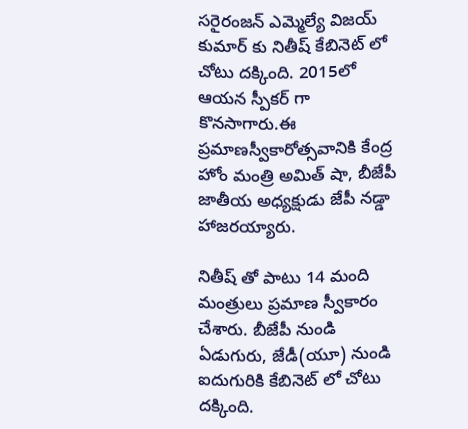సరైరంజన్ ఎమ్మెల్యే విజయ్ కుమార్ కు నితీష్ కేబినెట్ లో చోటు దక్కింది. 2015లో ఆయన స్పీకర్ గా కొనసాగారు.ఈ ప్రమాణస్వీకారోత్సవానికి కేంద్ర హోం మంత్రి అమిత్ షా, బీజేపీ జాతీయ అధ్యక్షుడు జేపీ నడ్డా హాజరయ్యారు.

నితీష్ తో పాటు 14 మంది మంత్రులు ప్రమాణ స్వీకారం చేశారు. బీజేపీ నుండి ఏడుగురు, జేడీ(యూ) నుండి ఐదుగురికి కేబినెట్ లో చోటు దక్కింది.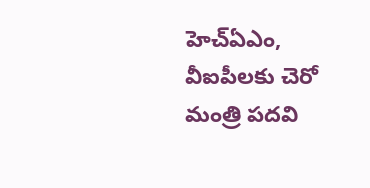హెచ్ఏఎం, వీఐపీలకు చెరో మంత్రి పదవి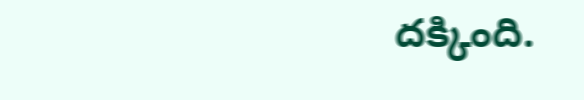దక్కింది.